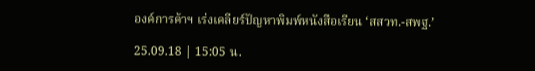องค์การค้าฯ เร่งเคลียร์ปัญหาพิมพ์หนังสือเรียน ‘สสวท.-สพฐ.’

25.09.18 | 15:05 น.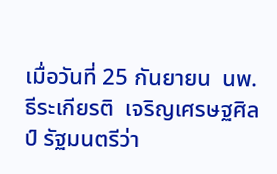เมื่อวันที่ 25 กันยายน  นพ.ธีระเกียรติ  เจริญเศรษฐศิลป์ รัฐมนตรีว่า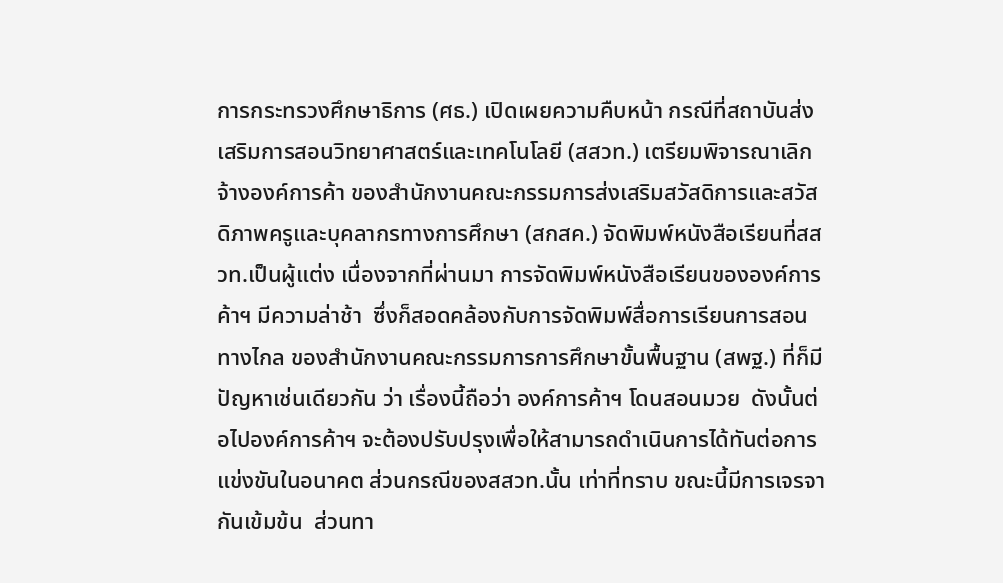การกระทรวงศึกษาธิการ (ศธ.) เปิดเผยความคืบหน้า กรณีที่สถาบันส่งเสริมการสอนวิทยาศาสตร์และเทคโนโลยี (สสวท.) เตรียมพิจารณาเลิกจ้างองค์การค้า ของสำนักงานคณะกรรมการส่งเสริมสวัสดิการและสวัสดิภาพครูและบุคลากรทางการศึกษา (สกสค.) จัดพิมพ์หนังสือเรียนที่สสวท.เป็นผู้แต่ง เนื่องจากที่ผ่านมา การจัดพิมพ์หนังสือเรียนขององค์การค้าฯ มีความล่าช้า  ซึ่งก็สอดคล้องกับการจัดพิมพ์สื่อการเรียนการสอนทางไกล ของสำนักงานคณะกรรมการการศึกษาขั้นพื้นฐาน (สพฐ.) ที่ก็มีปัญหาเช่นเดียวกัน ว่า เรื่องนี้ถือว่า องค์การค้าฯ โดนสอนมวย  ดังนั้นต่อไปองค์การค้าฯ จะต้องปรับปรุงเพื่อให้สามารถดำเนินการได้ทันต่อการแข่งขันในอนาคต ส่วนกรณีของสสวท.นั้น เท่าที่ทราบ ขณะนี้มีการเจรจากันเข้มข้น  ส่วนทา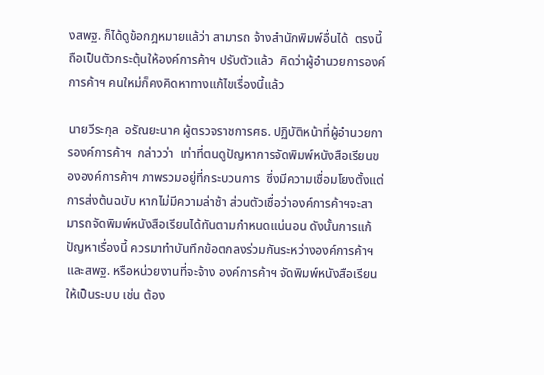งสพฐ. ก็ได้ดูข้อกฎหมายแล้ว่า สามารถ จ้างสำนักพิมพ์อื่นได้  ตรงนี้ ถือเป็นตัวกระตุ้นให้องค์การค้าฯ ปรับตัวแล้ว  คิดว่าผู้อำนวยการองค์การค้าฯ คนใหม่ก็คงคิดหาทางแก้ไขเรื่องนี้แล้ว

นายวีระกุล  อรัณยะนาค ผู้ตรวจราชการศธ. ปฏิบัติหน้าที่ผู้อำนวยการองค์การค้าฯ  กล่าวว่า  เท่าที่ตนดูปัญหาการจัดพิมพ์หนังสือเรียนขององค์การค้าฯ ภาพรวมอยู่ที่กระบวนการ  ซึ่งมีความเชื่อมโยงตั้งแต่การส่งต้นฉบับ หากไม่มีความล่าช้า ส่วนตัวเชื่อว่าองค์การค้าฯจะสามารถจัดพิมพ์หนังสือเรียนได้ทันตามกำหนดแน่นอน ดังนั้นการแก้ปัญหาเรื่องนี้ ควรมาทำบันทึกข้อตกลงร่วมกันระหว่างองค์การค้าฯ และสพฐ. หรือหน่วยงานที่จะจ้าง องค์การค้าฯ จัดพิมพ์หนังสือเรียน ให้เป็นระบบ เช่น ต้อง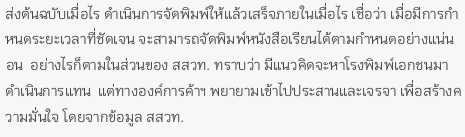ส่งต้นฉบับเมื่อไร ดำเนินการจัดพิมพ์ให้แล้วเสร็จภายในเมื่อไร เชื่อว่า เมื่อมีการกำหนดระยะเวลาที่ชัดเจน จะสามารถจัดพิมพ์หนังสือเรียนได้ตามกำหนดอย่างแน่นอน  อย่างไรก็ตามในส่วนของ สสวท. ทราบว่า มีแนวคิดจะหาโรงพิมพ์เอกชนมาดำเนินการแทน  แต่ทางองค์การค้าฯ พยายามเข้าไปประสานและเจรจา เพื่อสร้างความมั่นใจ โดยจากข้อมูล สสวท.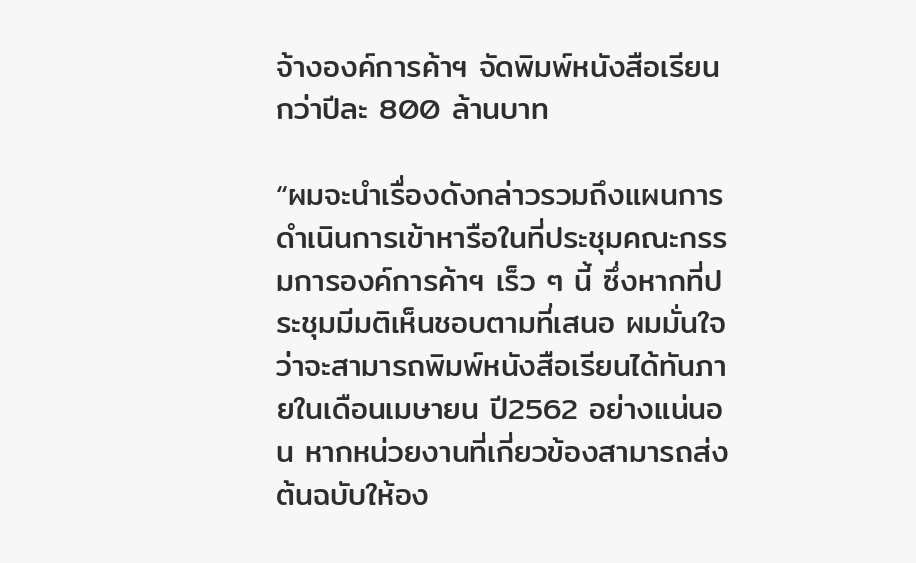จ้างองค์การค้าฯ จัดพิมพ์หนังสือเรียนกว่าปีละ 800 ล้านบาท

“ผมจะนำเรื่องดังกล่าวรวมถึงแผนการดำเนินการเข้าหารือในที่ประชุมคณะกรรมการองค์การค้าฯ เร็ว ๆ นี้ ซึ่งหากที่ประชุมมีมติเห็นชอบตามที่เสนอ ผมมั่นใจว่าจะสามารถพิมพ์หนังสือเรียนได้ทันภายในเดือนเมษายน ปี2562 อย่างแน่นอน หากหน่วยงานที่เกี่ยวข้องสามารถส่งต้นฉบับให้อง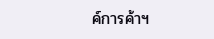ค์การค้าฯ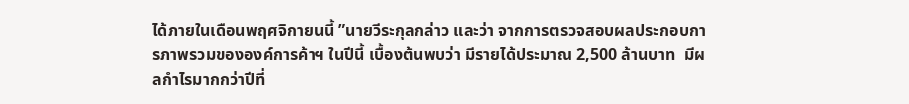ได้ภายในเดือนพฤศจิกายนนี้ ”นายวีระกุลกล่าว และว่า จากการตรวจสอบผลประกอบการภาพรวมขององค์การค้าฯ ในปีนี้ เบื้องต้นพบว่า มีรายได้ประมาณ 2,500 ล้านบาท  มีผลกำไรมากกว่าปีที่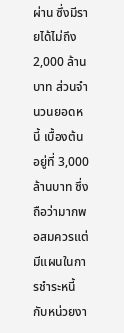ผ่าน ซึ่งมีรายได้ไม่ถึง 2,000 ล้านบาท ส่วนจำนวนยอดหนี้ เบื้องต้นอยู่ที่ 3,000 ล้านบาท ซึ่งถือว่ามากพอสมควรแต่มีแผนในการชำระหนี้กับหน่วยงา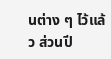นต่าง ๆ ไว้แล้ว ส่วนปี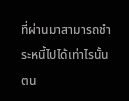ที่ผ่านมาสามารถชำระหนี้ไปได้เท่าไรนั้น ตน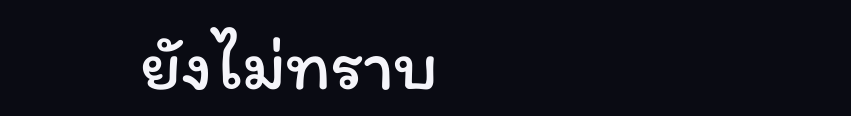ยังไม่ทราบ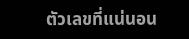ตัวเลขที่แน่นอน